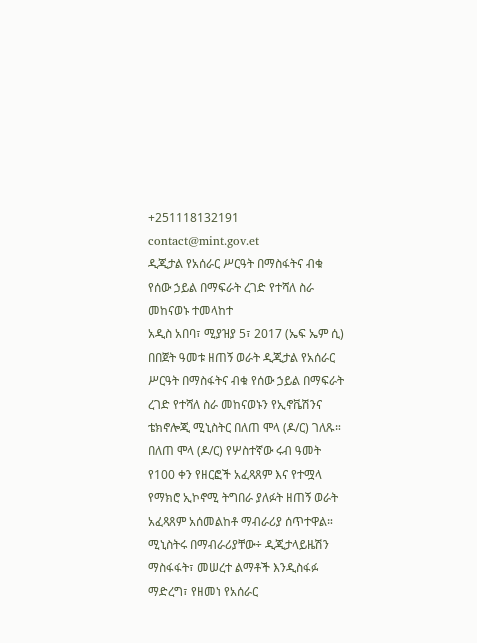+251118132191
contact@mint.gov.et
ዲጂታል የአሰራር ሥርዓት በማስፋትና ብቁ የሰው ኃይል በማፍራት ረገድ የተሻለ ስራ መከናወኑ ተመላከተ
አዲስ አበባ፣ ሚያዝያ 5፣ 2017 (ኤፍ ኤም ሲ) በበጀት ዓመቱ ዘጠኝ ወራት ዲጂታል የአሰራር ሥርዓት በማስፋትና ብቁ የሰው ኃይል በማፍራት ረገድ የተሻለ ስራ መከናወኑን የኢኖቬሽንና ቴክኖሎጂ ሚኒስትር በለጠ ሞላ (ዶ/ር) ገለጹ።
በለጠ ሞላ (ዶ/ር) የሦስተኛው ሩብ ዓመት የ100 ቀን የዘርፎች አፈጻጸም እና የተሟላ የማክሮ ኢኮኖሚ ትግበራ ያለፉት ዘጠኝ ወራት አፈጻጸም አሰመልከቶ ማብራሪያ ሰጥተዋል።
ሚኒስትሩ በማብራሪያቸው÷ ዲጂታላይዜሽን ማስፋፋት፣ መሠረተ ልማቶች እንዲስፋፉ ማድረግ፣ የዘመነ የአሰራር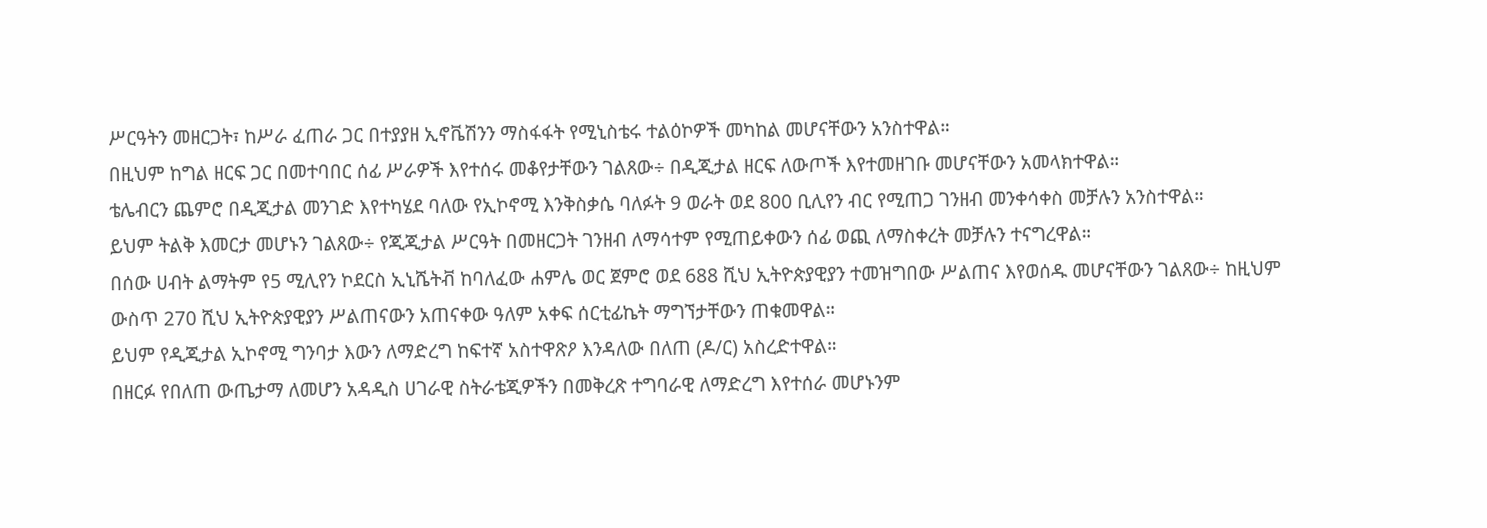ሥርዓትን መዘርጋት፣ ከሥራ ፈጠራ ጋር በተያያዘ ኢኖቬሽንን ማስፋፋት የሚኒስቴሩ ተልዕኮዎች መካከል መሆናቸውን አንስተዋል።
በዚህም ከግል ዘርፍ ጋር በመተባበር ሰፊ ሥራዎች እየተሰሩ መቆየታቸውን ገልጸው÷ በዲጂታል ዘርፍ ለውጦች እየተመዘገቡ መሆናቸውን አመላክተዋል።
ቴሌብርን ጨምሮ በዲጂታል መንገድ እየተካሄደ ባለው የኢኮኖሚ እንቅስቃሴ ባለፉት 9 ወራት ወደ 800 ቢሊየን ብር የሚጠጋ ገንዘብ መንቀሳቀስ መቻሉን አንስተዋል።
ይህም ትልቅ እመርታ መሆኑን ገልጸው÷ የጂጂታል ሥርዓት በመዘርጋት ገንዘብ ለማሳተም የሚጠይቀውን ሰፊ ወጪ ለማስቀረት መቻሉን ተናግረዋል።
በሰው ሀብት ልማትም የ5 ሚሊየን ኮደርስ ኢኒሼትቭ ከባለፈው ሐምሌ ወር ጀምሮ ወደ 688 ሺህ ኢትዮጵያዊያን ተመዝግበው ሥልጠና እየወሰዱ መሆናቸውን ገልጸው÷ ከዚህም ውስጥ 270 ሺህ ኢትዮጵያዊያን ሥልጠናውን አጠናቀው ዓለም አቀፍ ሰርቲፊኬት ማግኘታቸውን ጠቁመዋል።
ይህም የዲጂታል ኢኮኖሚ ግንባታ እውን ለማድረግ ከፍተኛ አስተዋጽዖ እንዳለው በለጠ (ዶ/ር) አስረድተዋል።
በዘርፉ የበለጠ ውጤታማ ለመሆን አዳዲስ ሀገራዊ ስትራቴጂዎችን በመቅረጽ ተግባራዊ ለማድረግ እየተሰራ መሆኑንም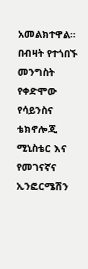አመልክተዋል።
በብዛት የተጎበኙ
መንግስት የቀድሞው የሳይንስና ቴክኖሎጂ ሚኒስቴር እና የመገናኛና ኢንፎርሜሽን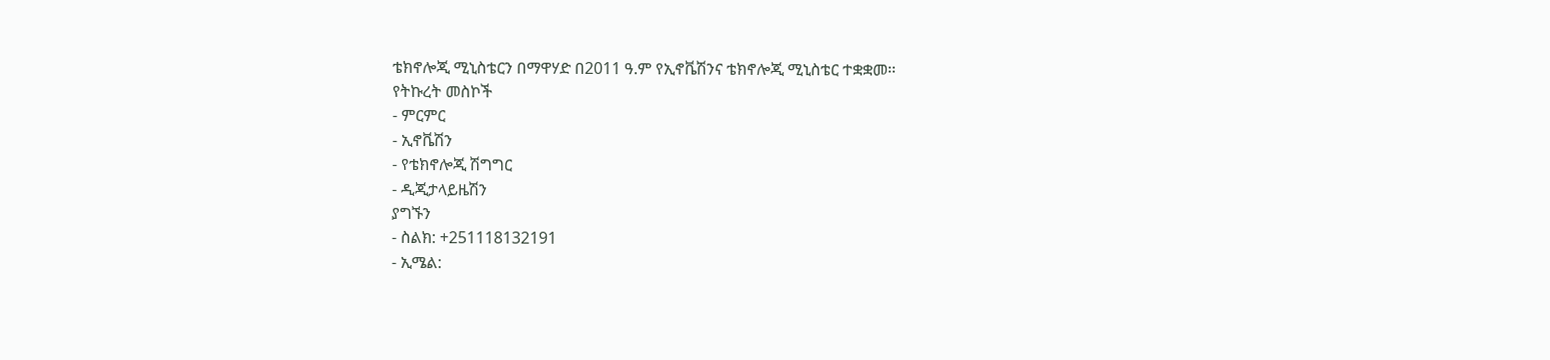ቴክኖሎጂ ሚኒስቴርን በማዋሃድ በ2011 ዓ.ም የኢኖቬሽንና ቴክኖሎጂ ሚኒስቴር ተቋቋመ፡፡
የትኩረት መስኮች
- ምርምር
- ኢኖቬሽን
- የቴክኖሎጂ ሽግግር
- ዲጂታላይዜሽን
ያግኙን
- ስልክ: +251118132191
- ኢሜል: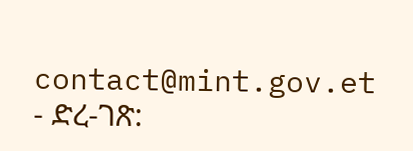contact@mint.gov.et
- ድረ-ገጽ: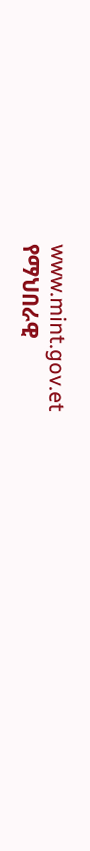www.mint.gov.et
የማህበራዊ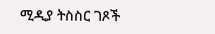ሚዲያ ትስስር ገጾች